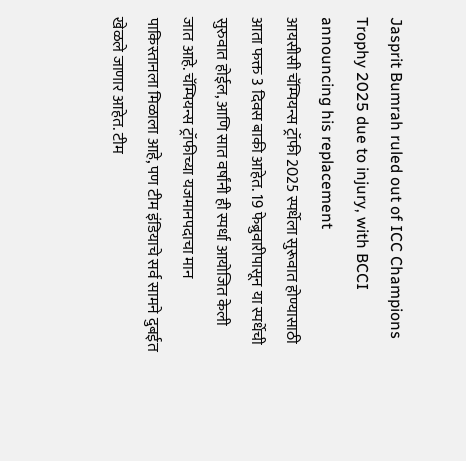Jasprit Bumrah ruled out of ICC Champions Trophy 2025 due to injury, with BCCI announcing his replacement
आयसीसी चॅम्पियन्स ट्रॉफी 2025 स्पर्धेला सुरूवात होण्यासाठी आता फक्त 3 दिवस बाकी आहेत. 19 फेब्रुवारीपासून या स्पर्धेची सुरुवात होईल, आणि सात वर्षांनी ही स्पर्धा आयोजित केली जात आहे. चॅम्पियन्स ट्रॉफीच्या यजमानपदाचा मान पाकिस्तानला मिळाला आहे, पण टीम इंडियाचे सर्व सामने दुबईत खेळले जाणार आहेत. टीम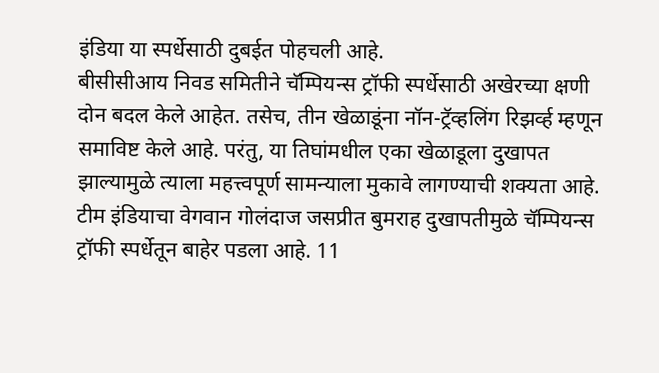इंडिया या स्पर्धेसाठी दुबईत पोहचली आहे.
बीसीसीआय निवड समितीने चॅम्पियन्स ट्रॉफी स्पर्धेसाठी अखेरच्या क्षणी दोन बदल केले आहेत. तसेच, तीन खेळाडूंना नॉन-ट्रॅव्हलिंग रिझर्व्ह म्हणून समाविष्ट केले आहे. परंतु, या तिघांमधील एका खेळाडूला दुखापत झाल्यामुळे त्याला महत्त्वपूर्ण सामन्याला मुकावे लागण्याची शक्यता आहे.
टीम इंडियाचा वेगवान गोलंदाज जसप्रीत बुमराह दुखापतीमुळे चॅम्पियन्स ट्रॉफी स्पर्धेतून बाहेर पडला आहे. 11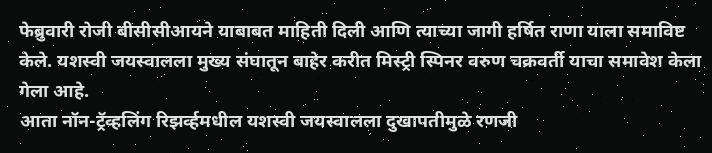फेब्रुवारी रोजी बीसीसीआयने याबाबत माहिती दिली आणि त्याच्या जागी हर्षित राणा याला समाविष्ट केले. यशस्वी जयस्वालला मुख्य संघातून बाहेर करीत मिस्ट्री स्पिनर वरुण चक्रवर्ती याचा समावेश केला गेला आहे.
आता नॉन-ट्रॅव्हलिंग रिझर्व्हमधील यशस्वी जयस्वालला दुखापतीमुळे रणजी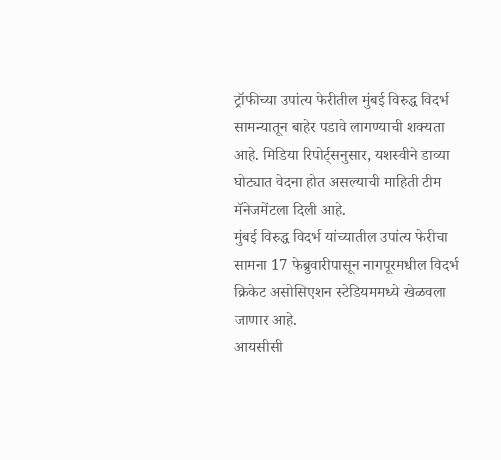ट्रॉफीच्या उपांत्य फेरीतील मुंबई विरुद्ध विदर्भ सामन्यातून बाहेर पडावे लागण्याची शक्यता आहे. मिडिया रिपोर्ट्सनुसार, यशस्वीने डाव्या घोट्यात वेदना होत असल्याची माहिती टीम मॅनेजमेंटला दिली आहे.
मुंबई विरुद्ध विदर्भ यांच्यातील उपांत्य फेरीचा सामना 17 फेब्रुवारीपासून नागपूरमधील विदर्भ क्रिकेट असोसिएशन स्टेडियममध्ये खेळवला जाणार आहे.
आयसीसी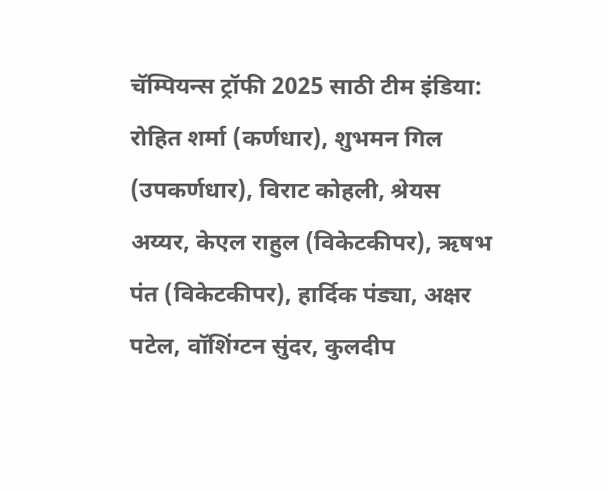चॅम्पियन्स ट्रॉफी 2025 साठी टीम इंडिया: रोहित शर्मा (कर्णधार), शुभमन गिल (उपकर्णधार), विराट कोहली, श्रेयस अय्यर, केएल राहुल (विकेटकीपर), ऋषभ पंत (विकेटकीपर), हार्दिक पंड्या, अक्षर पटेल, वॉशिंग्टन सुंदर, कुलदीप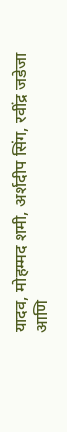यादव, मोहम्मद शमी, अर्शदीप सिंग, रवींद्र जडेजा आणि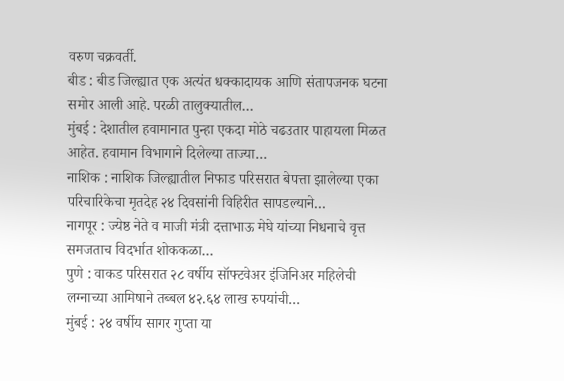वरुण चक्रवर्ती.
बीड : बीड जिल्ह्यात एक अत्यंत धक्कादायक आणि संतापजनक घटना समोर आली आहे. परळी तालुक्यातील…
मुंबई : देशातील हवामानात पुन्हा एकदा मोठे चढउतार पाहायला मिळत आहेत. हवामान विभागाने दिलेल्या ताज्या…
नाशिक : नाशिक जिल्ह्यातील निफाड परिसरात बेपत्ता झालेल्या एका परिचारिकेचा मृतदेह २४ दिवसांनी विहिरीत सापडल्याने…
नागपूर : ज्येष्ठ नेते व माजी मंत्री दत्ताभाऊ मेघे यांच्या निधनाचे वृत्त समजताच विदर्भात शोककळा…
पुणे : वाकड परिसरात २८ वर्षीय सॉफ्टवेअर इंजिनिअर महिलेची लग्नाच्या आमिषाने तब्बल ४२.६४ लाख रुपयांची…
मुंबई : २४ वर्षीय सागर गुप्ता या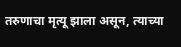तरुणाचा मृत्यू झाला असून, त्याच्या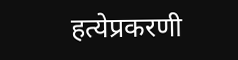हत्येप्रकरणी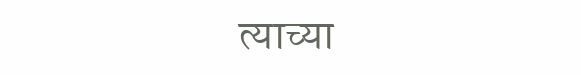त्याच्या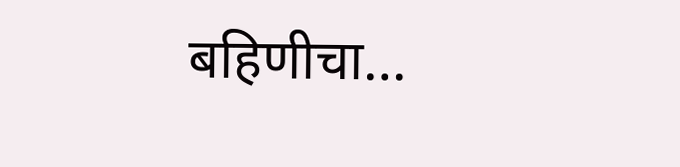बहिणीचा…